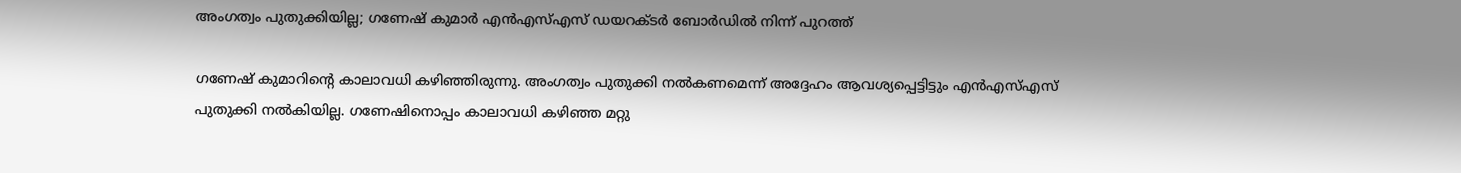അംഗത്വം പുതുക്കിയില്ല; ഗണേഷ് കുമാർ എൻഎസ്എസ് ഡയറക്‌ടർ ബോർഡിൽ നിന്ന് പുറത്ത്

ഗണേഷ് കുമാറിന്റെ കാലാവധി കഴിഞ്ഞിരുന്നു. അംഗത്വം പുതുക്കി നൽകണമെന്ന് അദ്ദേഹം ആവശ്യപ്പെട്ടിട്ടും എൻഎസ്എസ് പുതുക്കി നൽകിയില്ല. ഗണേഷിനൊപ്പം കാലാവധി കഴിഞ്ഞ മറ്റു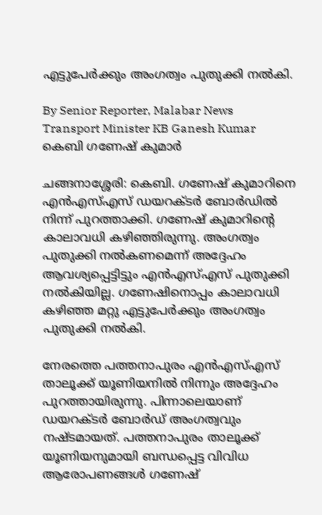എട്ടുപേർക്കും അംഗത്വം പുതുക്കി നൽകി.

By Senior Reporter, Malabar News
Transport Minister KB Ganesh Kumar
കെബി ഗണേഷ് കുമാർ

ചങ്ങനാശ്ശേരി: കെബി. ഗണേഷ് കുമാറിനെ എൻഎസ്എസ് ഡയറക്‌ടർ ബോർഡിൽ നിന്ന് പുറത്താക്കി. ഗണേഷ് കുമാറിന്റെ കാലാവധി കഴിഞ്ഞിരുന്നു. അംഗത്വം പുതുക്കി നൽകണമെന്ന് അദ്ദേഹം ആവശ്യപ്പെട്ടിട്ടും എൻഎസ്എസ് പുതുക്കി നൽകിയില്ല. ഗണേഷിനൊപ്പം കാലാവധി കഴിഞ്ഞ മറ്റു എട്ടുപേർക്കും അംഗത്വം പുതുക്കി നൽകി.

നേരത്തെ പത്തനാപുരം എൻഎസ്എസ് താലൂക്ക് യൂണിയനിൽ നിന്നും അദ്ദേഹം പുറത്തായിരുന്നു. പിന്നാലെയാണ് ഡയറക്‌ടർ ബോർഡ് അംഗത്വവും നഷ്‌ടമായത്‌. പത്തനാപുരം താലൂക്ക് യൂണിയനുമായി ബന്ധപ്പെട്ട വിവിധ ആരോപണങ്ങൾ ഗണേഷ്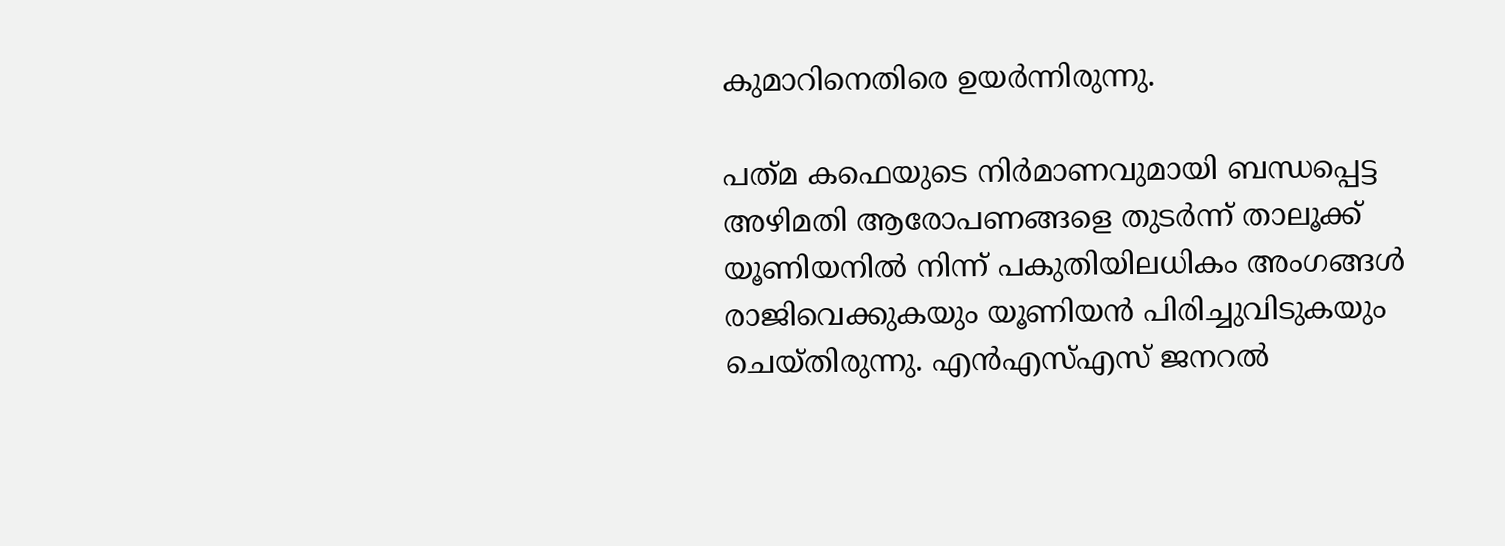കുമാറിനെതിരെ ഉയർന്നിരുന്നു.

പത്‌മ കഫെയുടെ നിർമാണവുമായി ബന്ധപ്പെട്ട അഴിമതി ആരോപണങ്ങളെ തുടർന്ന് താലൂക്ക് യൂണിയനിൽ നിന്ന് പകുതിയിലധികം അംഗങ്ങൾ രാജിവെക്കുകയും യൂണിയൻ പിരിച്ചുവിടുകയും ചെയ്‌തിരുന്നു. എൻഎസ്എസ് ജനറൽ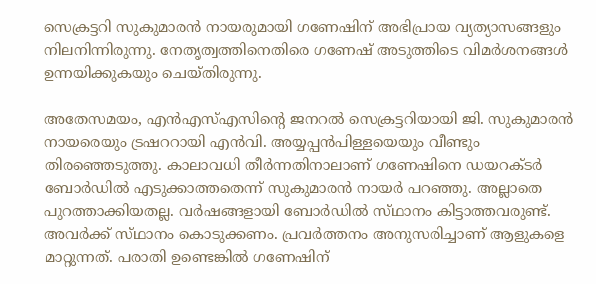സെക്രട്ടറി സുകുമാരൻ നായരുമായി ഗണേഷിന് അഭിപ്രായ വ്യത്യാസങ്ങളും നിലനിന്നിരുന്നു. നേതൃത്വത്തിനെതിരെ ഗണേഷ് അടുത്തിടെ വിമർശനങ്ങൾ ഉന്നയിക്കുകയും ചെയ്‌തിരുന്നു.

അതേസമയം, എൻഎസ്എസിന്റെ ജനറൽ സെക്രട്ടറിയായി ജി. സുകുമാരൻ നായരെയും ട്രഷററായി എൻവി. അയ്യപ്പൻപിള്ളയെയും വീണ്ടും തിരഞ്ഞെടുത്തു. കാലാവധി തീർന്നതിനാലാണ് ഗണേഷിനെ ഡയറക്‌ടർ ബോർഡിൽ എടുക്കാത്തതെന്ന് സുകുമാരൻ നായർ പറഞ്ഞു. അല്ലാതെ പുറത്താക്കിയതല്ല. വർഷങ്ങളായി ബോർഡിൽ സ്‌ഥാനം കിട്ടാത്തവരുണ്ട്. അവർക്ക് സ്‌ഥാനം കൊടുക്കണം. പ്രവർത്തനം അനുസരിച്ചാണ് ആളുകളെ മാറ്റുന്നത്. പരാതി ഉണ്ടെങ്കിൽ ഗണേഷിന്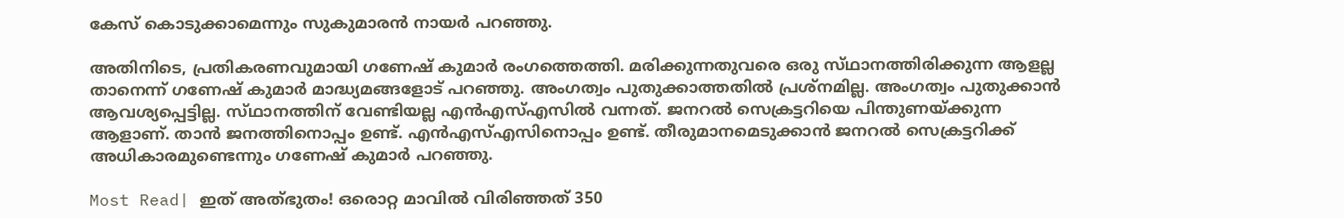കേസ് കൊടുക്കാമെന്നും സുകുമാരൻ നായർ പറഞ്ഞു.

അതിനിടെ, പ്രതികരണവുമായി ഗണേഷ് കുമാർ രംഗത്തെത്തി. മരിക്കുന്നതുവരെ ഒരു സ്‌ഥാനത്തിരിക്കുന്ന ആളല്ല താനെന്ന് ഗണേഷ് കുമാർ മാദ്ധ്യമങ്ങളോട് പറഞ്ഞു. അംഗത്വം പുതുക്കാത്തതിൽ പ്രശ്‌നമില്ല. അംഗത്വം പുതുക്കാൻ ആവശ്യപ്പെട്ടില്ല. സ്‌ഥാനത്തിന് വേണ്ടിയല്ല എൻഎസ്എസിൽ വന്നത്. ജനറൽ സെക്രട്ടറിയെ പിന്തുണയ്‌ക്കുന്ന ആളാണ്. താൻ ജനത്തിനൊപ്പം ഉണ്ട്. എൻഎസ്എസിനൊപ്പം ഉണ്ട്. തീരുമാനമെടുക്കാൻ ജനറൽ സെക്രട്ടറിക്ക് അധികാരമുണ്ടെന്നും ഗണേഷ് കുമാർ പറഞ്ഞു.

Most Read| ഇത് അത്‌ഭുതം! ഒരൊറ്റ മാവിൽ വിരിഞ്ഞത് 350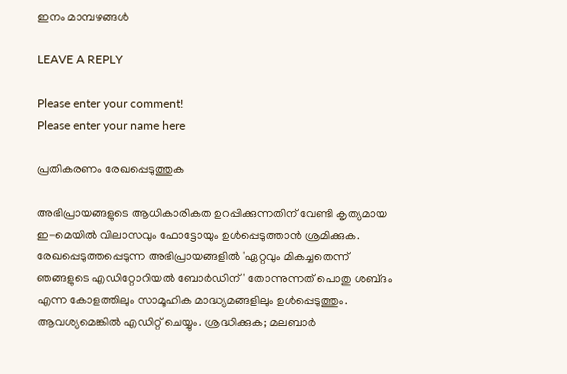ഇനം മാമ്പഴങ്ങൾ

LEAVE A REPLY

Please enter your comment!
Please enter your name here

പ്രതികരണം രേഖപ്പെടുത്തുക

അഭിപ്രായങ്ങളുടെ ആധികാരികത ഉറപ്പിക്കുന്നതിന് വേണ്ടി കൃത്യമായ ഇ-മെയിൽ വിലാസവും ഫോട്ടോയും ഉൾപ്പെടുത്താൻ ശ്രമിക്കുക. രേഖപ്പെടുത്തപ്പെടുന്ന അഭിപ്രായങ്ങളിൽ 'ഏറ്റവും മികച്ചതെന്ന് ഞങ്ങളുടെ എഡിറ്റോറിയൽ ബോർഡിന്' തോന്നുന്നത് പൊതു ശബ്‌ദം എന്ന കോളത്തിലും സാമൂഹിക മാദ്ധ്യമങ്ങളിലും ഉൾപ്പെടുത്തും. ആവശ്യമെങ്കിൽ എഡിറ്റ് ചെയ്യും. ശ്രദ്ധിക്കുക; മലബാർ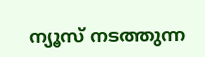ന്യൂസ് നടത്തുന്ന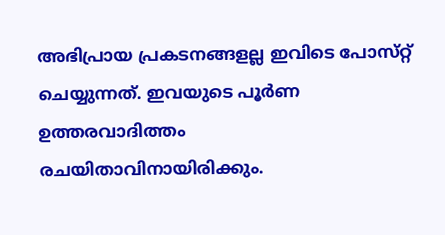അഭിപ്രായ പ്രകടനങ്ങളല്ല ഇവിടെ പോസ്‌റ്റ് ചെയ്യുന്നത്. ഇവയുടെ പൂർണ ഉത്തരവാദിത്തം രചയിതാവിനായിരിക്കും.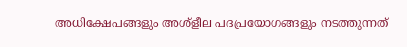അധിക്ഷേപങ്ങളും അശ്‌ളീല പദപ്രയോഗങ്ങളും നടത്തുന്നത്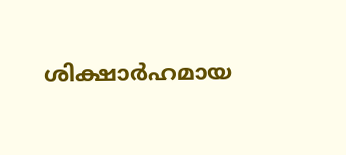ശിക്ഷാർഹമായ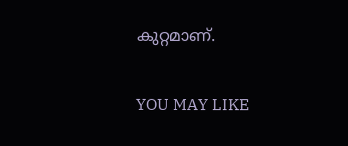കുറ്റമാണ്.

YOU MAY LIKE